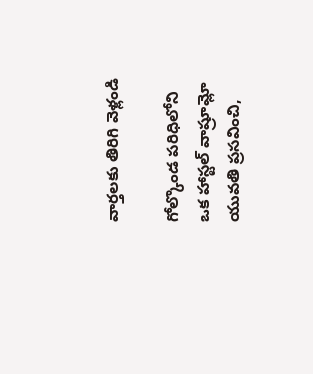వార్తలకు తిరిగి వెళ్లండి

గోల్కొండ పరిధిలోని ఒక హాస్టల్ వాష్రూమ్లో యువతి ప్రసవించి,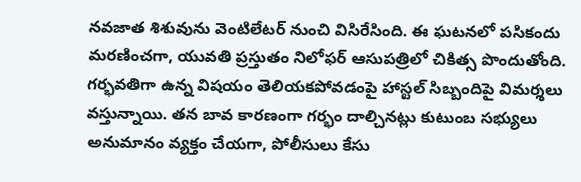నవజాత శిశువును వెంటిలేటర్ నుంచి విసిరేసింది. ఈ ఘటనలో పసికందు మరణించగా, యువతి ప్రస్తుతం నిలోఫర్ ఆసుపత్రిలో చికిత్స పొందుతోంది.
గర్భవతిగా ఉన్న విషయం తెలియకపోవడంపై హాస్టల్ సిబ్బందిపై విమర్శలు వస్తున్నాయి. తన బావ కారణంగా గర్భం దాల్చినట్లు కుటుంబ సభ్యులు అనుమానం వ్యక్తం చేయగా, పోలీసులు కేసు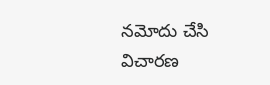నమోదు చేసి విచారణ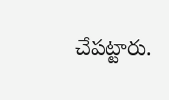చేపట్టారు.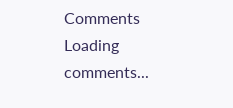Comments
Loading comments...